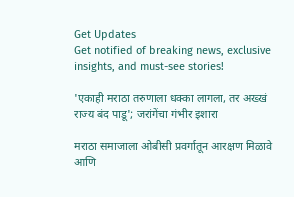Get Updates
Get notified of breaking news, exclusive insights, and must-see stories!

'एकाही मराठा तरुणाला धक्का लागला, तर अख्खं राज्य बंद पाडू'; जरांगेंचा गंभीर इशारा

मराठा समाजाला ओबीसी प्रवर्गातून आरक्षण मिळावे आणि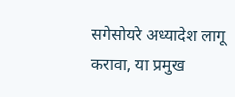सगेसोयरे अध्यादेश लागू करावा, या प्रमुख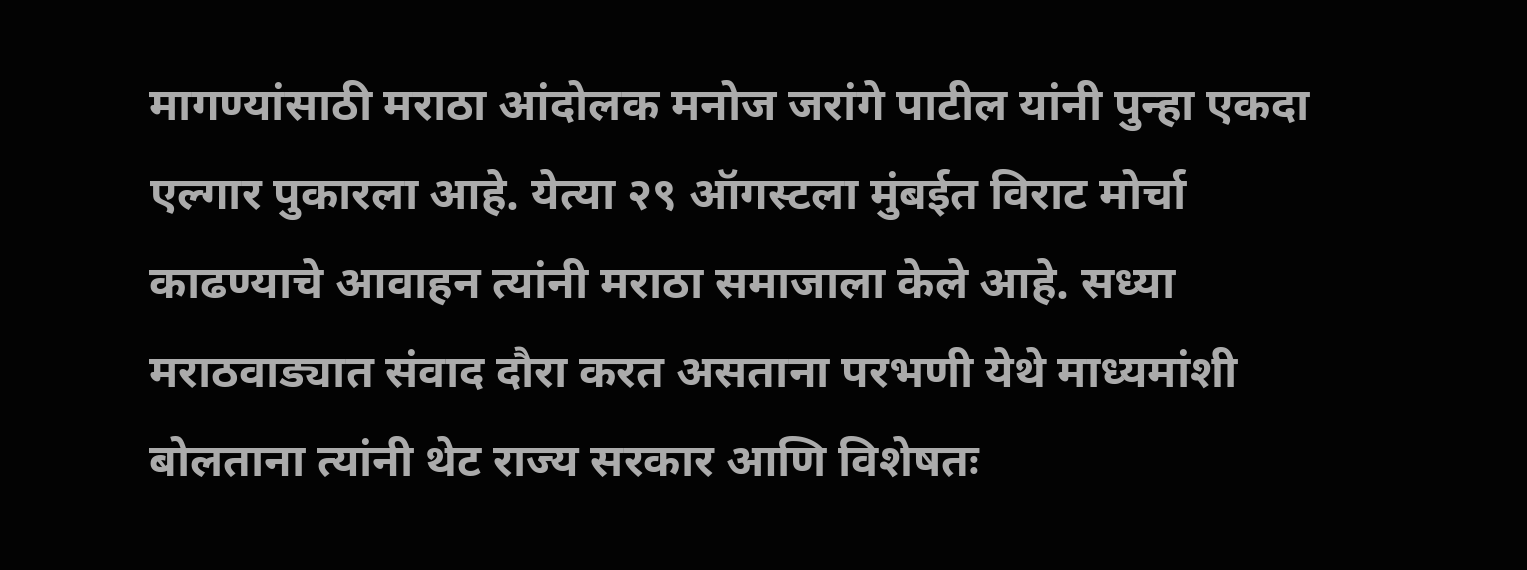मागण्यांसाठी मराठा आंदोलक मनोज जरांगे पाटील यांनी पुन्हा एकदा एल्गार पुकारला आहे. येत्या २९ ऑगस्टला मुंबईत विराट मोर्चा काढण्याचे आवाहन त्यांनी मराठा समाजाला केले आहे. सध्या मराठवाड्यात संवाद दौरा करत असताना परभणी येथे माध्यमांशी बोलताना त्यांनी थेट राज्य सरकार आणि विशेषतः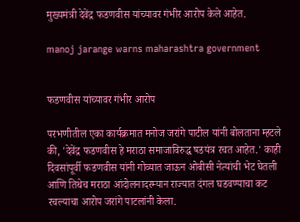मुख्यमंत्री देवेंद्र फडणवीस यांच्यावर गंभीर आरोप केले आहेत.

manoj jarange warns maharashtra government


फडणवीस यांच्यावर गंभीर आरोप

परभणीतील एका कार्यक्रमात मनोज जरांगे पाटील यांनी बोलताना म्हटले की, 'देवेंद्र फडणवीस हे मराठा समाजाविरुद्ध षडयंत्र रचत आहेत.' काही दिवसांपूर्वी फडणवीस यांनी गोव्यात जाऊन ओबीसी नेत्यांची भेट घेतली आणि तिथेच मराठा आंदोलनादरम्यान राज्यात दंगल घडवण्याचा कट रचल्याचा आरोप जरांगे पाटलांनी केला.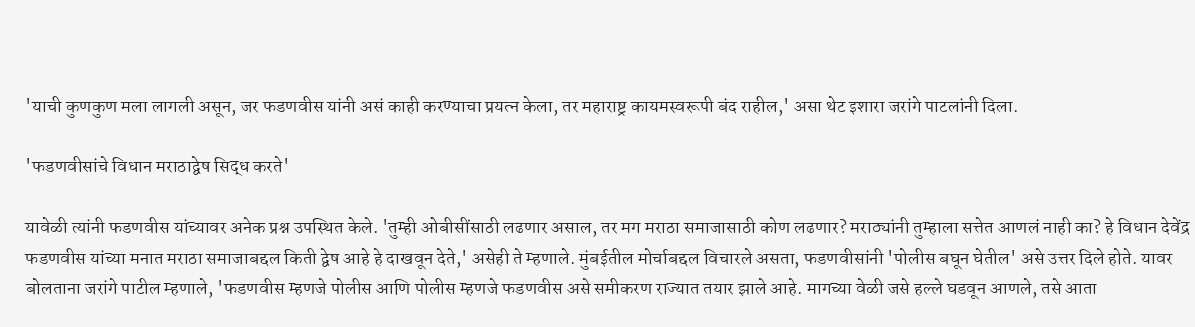'याची कुणकुण मला लागली असून, जर फडणवीस यांनी असं काही करण्याचा प्रयत्न केला, तर महाराष्ट्र कायमस्वरूपी बंद राहील,' असा थेट इशारा जरांगे पाटलांनी दिला.

'फडणवीसांचे विधान मराठाद्वेष सिद्ध करते'

यावेळी त्यांनी फडणवीस यांच्यावर अनेक प्रश्न उपस्थित केले. 'तुम्ही ओबीसींसाठी लढणार असाल, तर मग मराठा समाजासाठी कोण लढणार? मराठ्यांनी तुम्हाला सत्तेत आणलं नाही का? हे विधान देवेंद्र फडणवीस यांच्या मनात मराठा समाजाबद्दल किती द्वेष आहे हे दाखवून देते,' असेही ते म्हणाले. मुंबईतील मोर्चाबद्दल विचारले असता, फडणवीसांनी 'पोलीस बघून घेतील' असे उत्तर दिले होते. यावर बोलताना जरांगे पाटील म्हणाले, 'फडणवीस म्हणजे पोलीस आणि पोलीस म्हणजे फडणवीस असे समीकरण राज्यात तयार झाले आहे. मागच्या वेळी जसे हल्ले घडवून आणले, तसे आता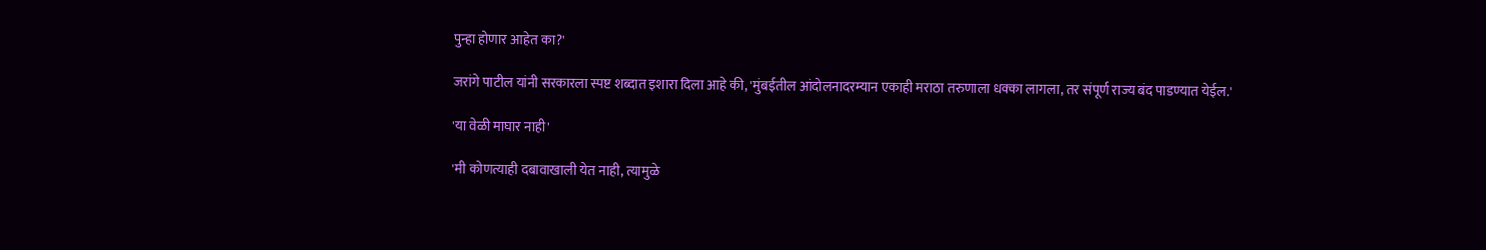पुन्हा होणार आहेत का?'

जरांगे पाटील यांनी सरकारला स्पष्ट शब्दात इशारा दिला आहे की, 'मुंबईतील आंदोलनादरम्यान एकाही मराठा तरुणाला धक्का लागला, तर संपूर्ण राज्य बंद पाडण्यात येईल.'

'या वेळी माघार नाही'

'मी कोणत्याही दबावाखाली येत नाही, त्यामुळे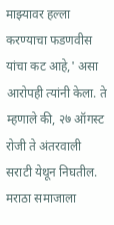माझ्यावर हल्ला करण्याचा फडणवीस यांचा कट आहे,' असा आरोपही त्यांनी केला. ते म्हणाले की, २७ ऑगस्ट रोजी ते अंतरवाली सराटी येथून निघतील. मराठा समाजाला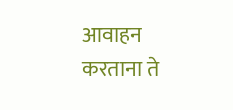आवाहन करताना ते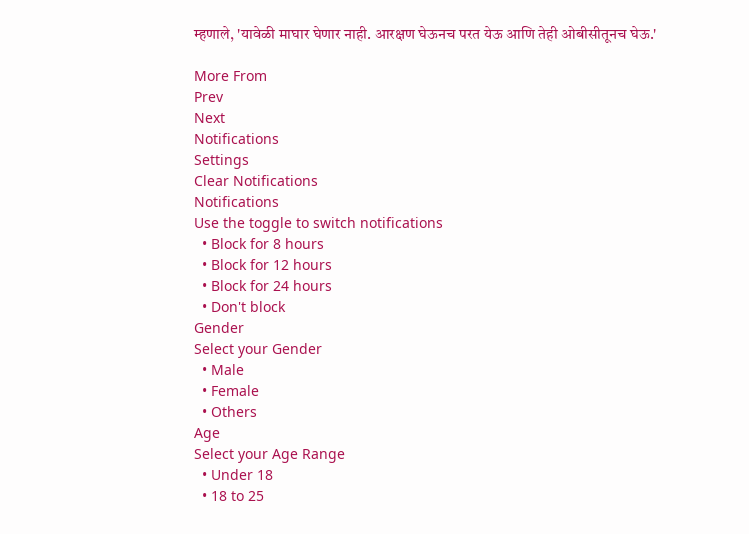म्हणाले, 'यावेळी माघार घेणार नाही. आरक्षण घेऊनच परत येऊ आणि तेही ओबीसीतूनच घेऊ.'

More From
Prev
Next
Notifications
Settings
Clear Notifications
Notifications
Use the toggle to switch notifications
  • Block for 8 hours
  • Block for 12 hours
  • Block for 24 hours
  • Don't block
Gender
Select your Gender
  • Male
  • Female
  • Others
Age
Select your Age Range
  • Under 18
  • 18 to 25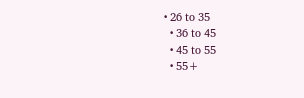• 26 to 35
  • 36 to 45
  • 45 to 55
  • 55+